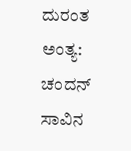ದುರಂತ ಅಂತ್ಯ: ಚಂದನ್ ಸಾವಿನ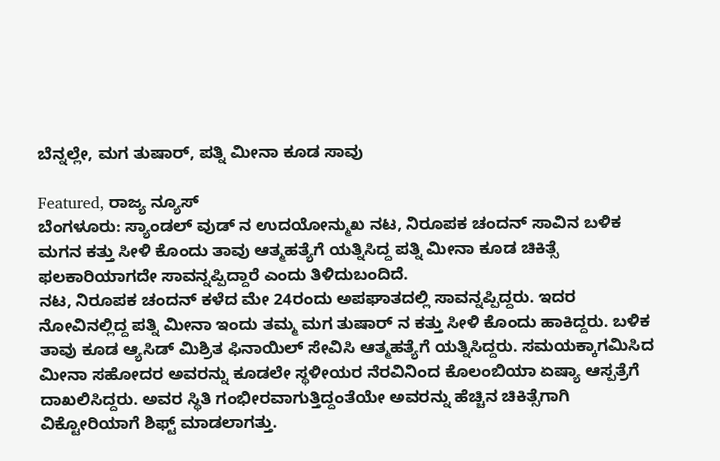ಬೆನ್ನಲ್ಲೇ, ಮಗ ತುಷಾರ್, ಪತ್ನಿ ಮೀನಾ ಕೂಡ ಸಾವು

Featured, ರಾಜ್ಯ ನ್ಯೂಸ್
ಬೆಂಗಳೂರು: ಸ್ಯಾಂಡಲ್ ವುಡ್ ನ ಉದಯೋನ್ಮುಖ ನಟ, ನಿರೂಪಕ ಚಂದನ್ ಸಾವಿನ ಬಳಿಕ ಮಗನ ಕತ್ತು ಸೀಳಿ ಕೊಂದು ತಾವು ಆತ್ಮಹತ್ಯೆಗೆ ಯತ್ನಿಸಿದ್ದ ಪತ್ನಿ ಮೀನಾ ಕೂಡ ಚಿಕಿತ್ಸೆ ಫಲಕಾರಿಯಾಗದೇ ಸಾವನ್ನಪ್ಪಿದ್ದಾರೆ ಎಂದು ತಿಳಿದುಬಂದಿದೆ.
ನಟ, ನಿರೂಪಕ ಚಂದನ್ ಕಳೆದ ಮೇ 24ರಂದು ಅಪಘಾತದಲ್ಲಿ ಸಾವನ್ನಪ್ಪಿದ್ದರು. ಇದರ ನೋವಿನಲ್ಲಿದ್ದ ಪತ್ನಿ ಮೀನಾ ಇಂದು ತಮ್ಮ ಮಗ ತುಷಾರ್ ನ ಕತ್ತು ಸೀಳಿ ಕೊಂದು ಹಾಕಿದ್ದರು. ಬಳಿಕ ತಾವು ಕೂಡ ಆ್ಯಸಿಡ್ ಮಿಶ್ರಿತ ಫಿನಾಯಿಲ್ ಸೇವಿಸಿ ಆತ್ಮಹತ್ಯೆಗೆ ಯತ್ನಿಸಿದ್ದರು. ಸಮಯಕ್ಕಾಗಮಿಸಿದ ಮೀನಾ ಸಹೋದರ ಅವರನ್ನು ಕೂಡಲೇ ಸ್ಥಳೀಯರ ನೆರವಿನಿಂದ ಕೊಲಂಬಿಯಾ ಏಷ್ಯಾ ಆಸ್ಪತ್ರೆಗೆ ದಾಖಲಿಸಿದ್ದರು. ಅವರ ಸ್ಥಿತಿ ಗಂಭೀರವಾಗುತ್ತಿದ್ದಂತೆಯೇ ಅವರನ್ನು ಹೆಚ್ಚಿನ ಚಿಕಿತ್ಸೆಗಾಗಿ ವಿಕ್ಟೋರಿಯಾಗೆ ಶಿಫ್ಟ್ ಮಾಡಲಾಗತ್ತು.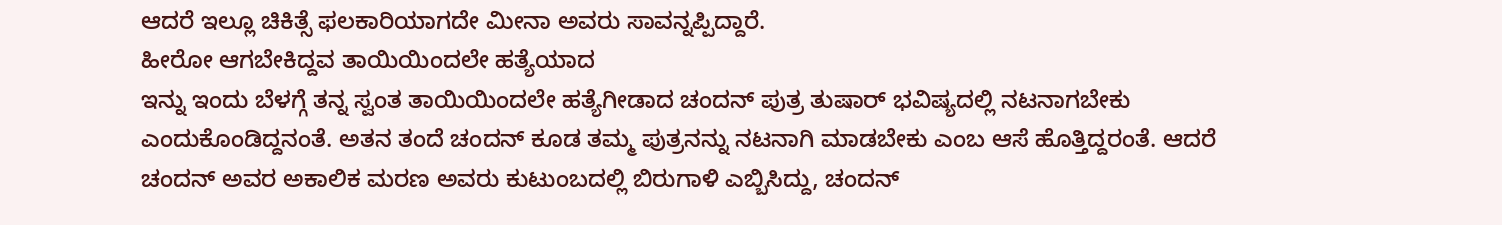ಆದರೆ ಇಲ್ಲೂ ಚಿಕಿತ್ಸೆ ಫಲಕಾರಿಯಾಗದೇ ಮೀನಾ ಅವರು ಸಾವನ್ನಪ್ಪಿದ್ದಾರೆ.
ಹೀರೋ ಆಗಬೇಕಿದ್ದವ ತಾಯಿಯಿಂದಲೇ ಹತ್ಯೆಯಾದ
ಇನ್ನು ಇಂದು ಬೆಳಗ್ಗೆ ತನ್ನ ಸ್ವಂತ ತಾಯಿಯಿಂದಲೇ ಹತ್ಯೆಗೀಡಾದ ಚಂದನ್ ಪುತ್ರ ತುಷಾರ್ ಭವಿಷ್ಯದಲ್ಲಿ ನಟನಾಗಬೇಕು ಎಂದುಕೊಂಡಿದ್ದನಂತೆ. ಅತನ ತಂದೆ ಚಂದನ್ ಕೂಡ ತಮ್ಮ ಪುತ್ರನನ್ನು ನಟನಾಗಿ ಮಾಡಬೇಕು ಎಂಬ ಆಸೆ ಹೊತ್ತಿದ್ದರಂತೆ. ಆದರೆ ಚಂದನ್ ಅವರ ಅಕಾಲಿಕ ಮರಣ ಅವರು ಕುಟುಂಬದಲ್ಲಿ ಬಿರುಗಾಳಿ ಎಬ್ಬಿಸಿದ್ದು, ಚಂದನ್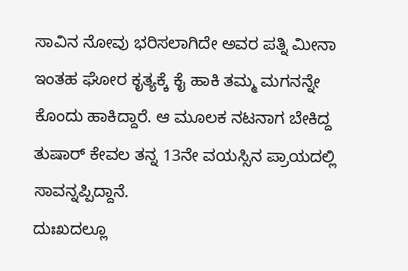ಸಾವಿನ ನೋವು ಭರಿಸಲಾಗಿದೇ ಅವರ ಪತ್ನಿ ಮೀನಾ ಇಂತಹ ಘೋರ ಕೃತ್ಯಕ್ಕೆ ಕೈ ಹಾಕಿ ತಮ್ಮ ಮಗನನ್ನೇ ಕೊಂದು ಹಾಕಿದ್ದಾರೆ. ಆ ಮೂಲಕ ನಟನಾಗ ಬೇಕಿದ್ದ ತುಷಾರ್ ಕೇವಲ ತನ್ನ 13ನೇ ವಯಸ್ಸಿನ ಪ್ರಾಯದಲ್ಲಿ ಸಾವನ್ನಪ್ಪಿದ್ದಾನೆ.
ದುಃಖದಲ್ಲೂ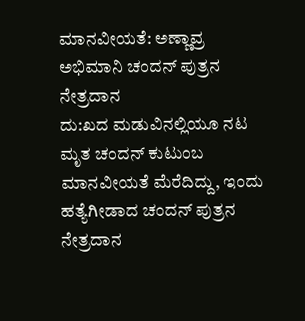ಮಾನವೀಯತೆ: ಅಣ್ಣಾವ್ರ ಅಭಿಮಾನಿ ಚಂದನ್ ಪುತ್ರನ ನೇತ್ರದಾನ
ದು:ಖದ ಮಡುವಿನಲ್ಲಿಯೂ ನಟ ಮೃತ ಚಂದನ್ ಕುಟುಂಬ ಮಾನವೀಯತೆ ಮೆರೆದಿದ್ದು, ಇಂದು ಹತ್ಯೆಗೀಡಾದ ಚಂದನ್ ಪುತ್ರನ ನೇತ್ರದಾನ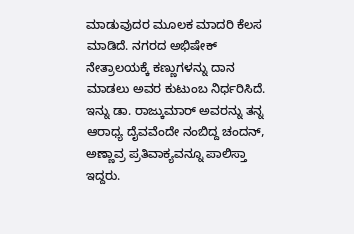ಮಾಡುವುದರ ಮೂಲಕ ಮಾದರಿ ಕೆಲಸ ಮಾಡಿದೆ. ನಗರದ ಅಭಿಷೇಕ್ ನೇತ್ರಾಲಯಕ್ಕೆ ಕಣ್ಣುಗಳನ್ನು ದಾನ ಮಾಡಲು ಅವರ ಕುಟುಂಬ ನಿರ್ಧರಿಸಿದೆ. ಇನ್ನು ಡಾ. ರಾಜ್ಕುಮಾರ್ ಅವರನ್ನು ತನ್ನ ಆರಾಧ್ಯ ದೈವವೆಂದೇ ನಂಬಿದ್ದ ಚಂದನ್, ಅಣ್ಣಾವ್ರ ಪ್ರತಿವಾಕ್ಯವನ್ನೂ ಪಾಲಿಸ್ತಾ ಇದ್ದರು.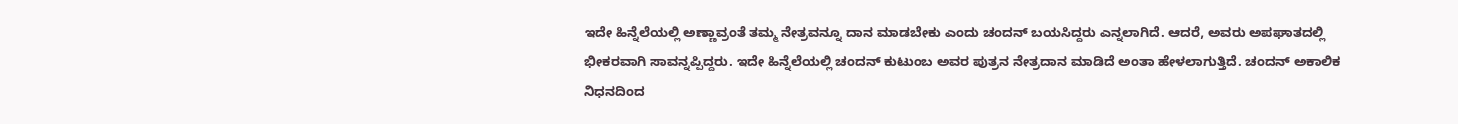ಇದೇ ಹಿನ್ನೆಲೆಯಲ್ಲಿ ಅಣ್ಣಾವ್ರಂತೆ ತಮ್ಮ ನೇತ್ರವನ್ನೂ ದಾನ ಮಾಡಬೇಕು ಎಂದು ಚಂದನ್ ಬಯಸಿದ್ದರು ಎನ್ನಲಾಗಿದೆ. ಆದರೆ, ಅವರು ಅಪಘಾತದಲ್ಲಿ ಭೀಕರವಾಗಿ ಸಾವನ್ನಪ್ಪಿದ್ದರು. ಇದೇ ಹಿನ್ನೆಲೆಯಲ್ಲಿ ಚಂದನ್ ಕುಟುಂಬ ಅವರ ಪುತ್ರನ ನೇತ್ರದಾನ ಮಾಡಿದೆ ಅಂತಾ ಹೇಳಲಾಗುತ್ತಿದೆ. ಚಂದನ್ ಅಕಾಲಿಕ ನಿಧನದಿಂದ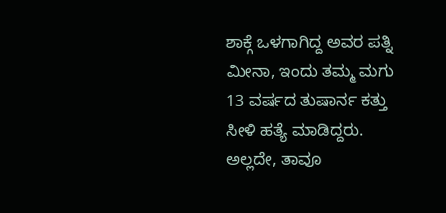ಶಾಕ್ಗೆ ಒಳಗಾಗಿದ್ದ ಅವರ ಪತ್ನಿ ಮೀನಾ, ಇಂದು ತಮ್ಮ ಮಗು 13 ವರ್ಷದ ತುಷಾರ್ನ ಕತ್ತು ಸೀಳಿ ಹತ್ಯೆ ಮಾಡಿದ್ದರು. ಅಲ್ಲದೇ, ತಾವೂ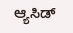ಆ್ಯಸಿಡ್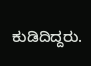ಕುಡಿದಿದ್ದರು.